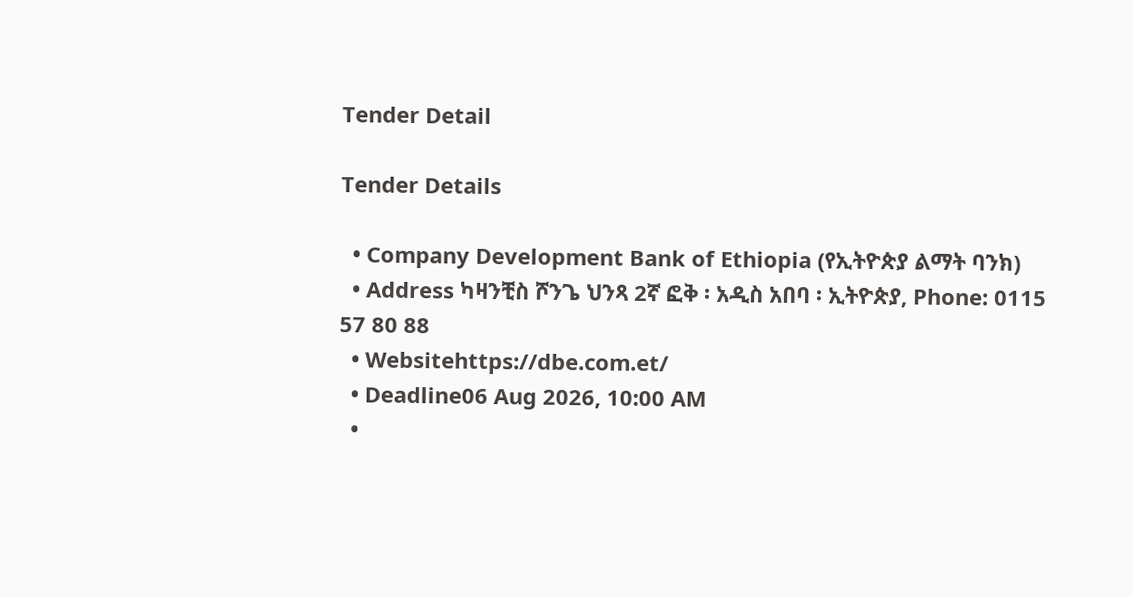Tender Detail

Tender Details

  • Company Development Bank of Ethiopia (የኢትዮጵያ ልማት ባንክ)
  • Address ካዛንቺስ ሾንጌ ህንጻ 2ኛ ፎቅ ፡ አዲስ አበባ ፡ ኢትዮጵያ, Phone: 0115 57 80 88
  • Websitehttps://dbe.com.et/
  • Deadline06 Aug 2026, 10:00 AM
  •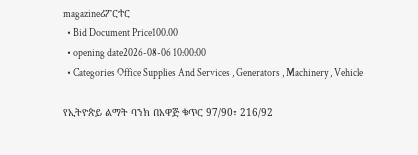magazineሪፖርተር
  • Bid Document Price100.00
  • opening date2026-08-06 10:00:00
  • Categories Office Supplies And Services , Generators , Machinery , Vehicle

የኢትዮጵይ ልማት ባንክ በአዋጅ ቁጥር 97/90፣ 216/92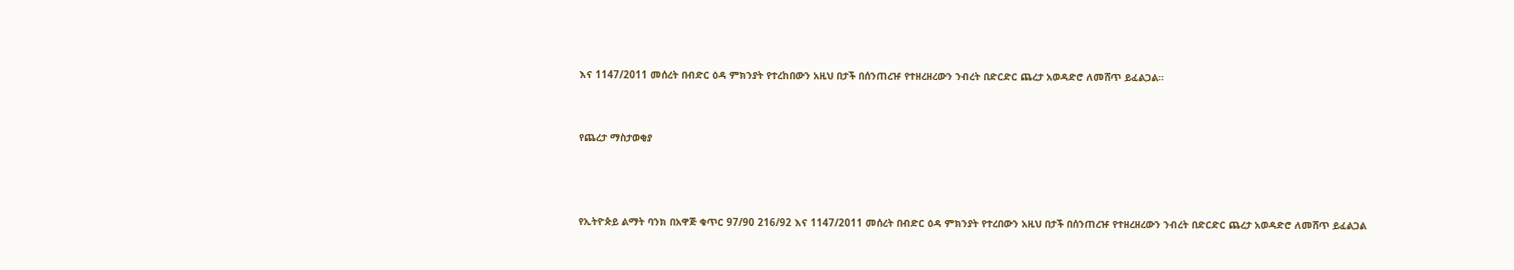እና 1147/2011 መሰረት በብድር ዕዳ ምክንያት የተረከበውን አዚህ በታች በሰንጠረዡ የተዘረዘረውን ንብረት በድርድር ጨረታ አወዳድሮ ለመሸጥ ይፈልጋል።


የጨረታ ማስታወቂያ



የኢትዮጵይ ልማት ባንክ በአዋጅ ቁጥር 97/90 216/92 እና 1147/2011 መሰረት በብድር ዕዳ ምክንያት የተረበውን አዚህ በታች በሰንጠረዡ የተዘረዘረውን ንብረት በድርድር ጨረታ አወዳድሮ ለመሸጥ ይፈልጋል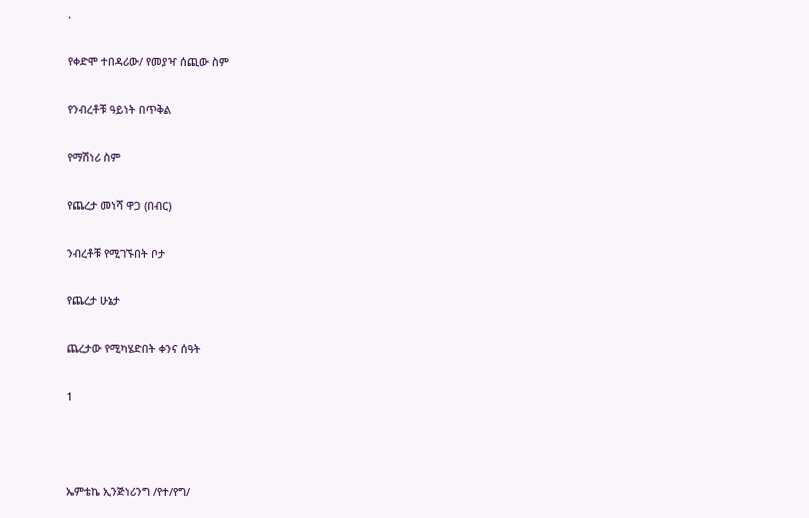.

የቀድሞ ተበዳሪው/ የመያዣ ሰጪው ስም

የንብረቶቹ ዓይነት በጥቅል

የማሽነሪ ስም

የጨረታ መነሻ ዋጋ (በብር)

ንብረቶቹ የሚገኙበት ቦታ

የጨረታ ሁኔታ

ጨረታው የሚካሄድበት ቀንና ሰዓት

1



ኤምቴኬ ኢንጅነሪንግ /የተ/የግ/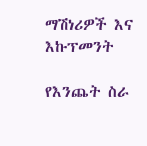ማሽነሪዎች እና እኩፕመንት

የእንጨት ስራ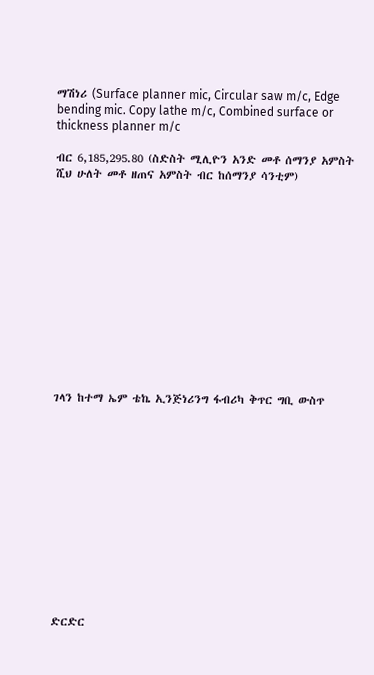ማሽነሪ (Surface planner mic, Circular saw m/c, Edge bending mic. Copy lathe m/c, Combined surface or thickness planner m/c

ብር 6,185,295.80 (ስድስት ሚሊዮን አንድ መቶ ሰማንያ አምስት ሺህ ሁለት መቶ ዘጠና አምስት ብር ከሰማንያ ሳንቲም)













ገላን ከተማ ኤም ቴኬ ኢንጅነሪንግ ፋብሪካ ቅጥር ግቢ ውስጥ













ድርድር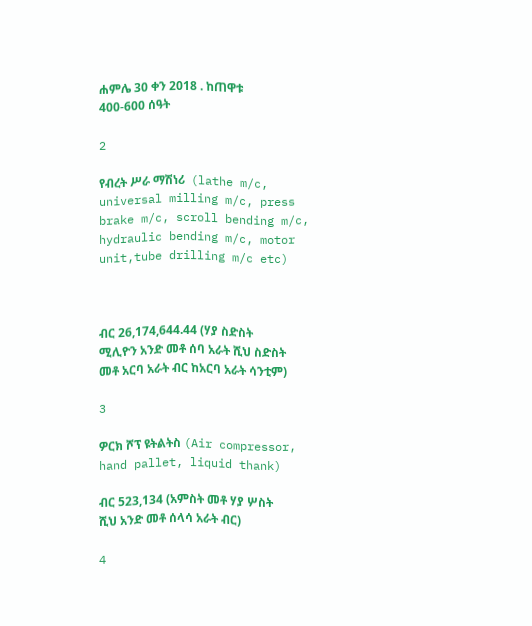ሐምሌ 30 ቀን 2018 . ከጠዋቱ 400-600 ሰዓት

2

የብረት ሥራ ማሽነሪ  (lathe m/c, universal milling m/c, press brake m/c, scroll bending m/c, hydraulic bending m/c, motor unit,tube drilling m/c etc)



ብር 26,174,644.44 (ሃያ ስድስት ሚሊዮን አንድ መቶ ሰባ አራት ሺህ ስድስት መቶ አርባ አራት ብር ከአርባ አራት ሳንቲም)

3

ዎርክ ሾፕ ዩትልትስ (Air compressor, hand pallet, liquid thank)

ብር 523,134 (አምስት መቶ ሃያ ሦስት ሺህ አንድ መቶ ሰላሳ አራት ብር)

4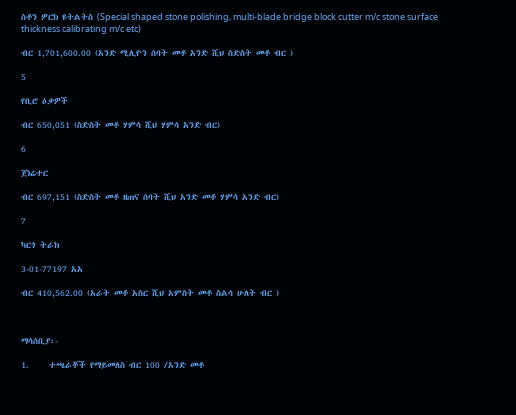ስቶን ዎርክ ዩትልትስ (Special shaped stone polishing, multi-blade bridge block cutter m/c stone surface thickness calibrating m/c etc)

ብር 1,701,600.00 (አንድ ሚሊዮን ሰባት መቶ አንድ ሺህ ስድስት መቶ ብር )

5

የቢሮ ዕቃዎች

ብር 650,051 (ስድስት መቶ ሃምሳ ሺህ ሃምሳ አንድ ብር)

6

ጀነሬተር

ብር 697,151 (ስድስት መቶ ዘጠና ሰባት ሺህ አንድ መቶ ሃምሳ አንድ ብር)

7

ካርጎ ትራክ

3-01-77197 አአ

ብር 410,562.00 (አራት መቶ አስር ሺህ አምስት መቶ ስልሳ ሁለት ብር )



ማሳሰቢያ፡-

1.     ተጫራቾች የማይመለስ ብር 100 /አንድ መቶ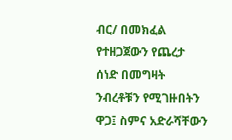ብር/ በመክፈል የተዘጋጀውን የጨረታ ሰነድ በመግዛት ንብረቶቹን የሚገዙበትን ዋጋ፤ ስምና አድራሻቸውን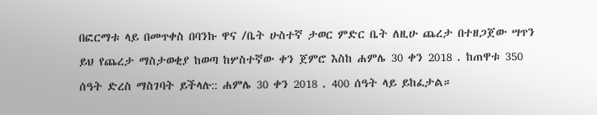በፎርማቱ ላይ በመጥቀስ በባንኩ ዋና /ቤት ሁስተኛ ታወር ምድር ቤት ለዚሁ ጨረታ በተዘጋጀው ሣጥን ይህ የጨረታ ማስታወቂያ ከወጣ ከሦስተኛው ቀን ጀምሮ እስከ ሐምሌ 30 ቀን 2018 . ከጠዋቱ 350 ሰዓት ድረስ ማስገባት ይችላሉ:: ሐምሌ 30 ቀን 2018 . 400 ሰዓት ላይ ይከፈታል።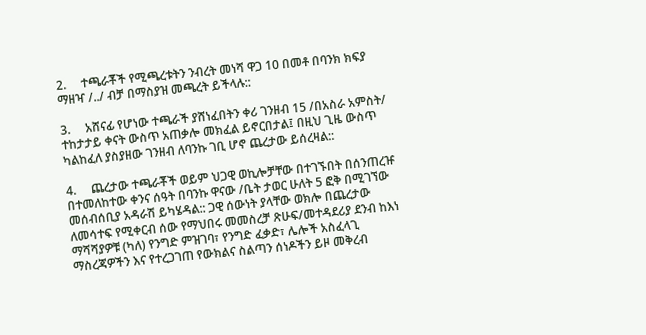2.     ተጫራቾች የሚጫረቱትን ንብረት መነሻ ዋጋ 10 በመቶ በባንክ ክፍያ ማዘዣ /../ ብቻ በማስያዝ መጫረት ይችላሉ::

3.     አሸናፊ የሆነው ተጫራች ያሸነፈበትን ቀሪ ገንዘብ 15 /በአስራ አምስት/ ተከታታይ ቀናት ውስጥ አጠቃሎ መክፈል ይኖርበታል፤ በዚህ ጊዜ ውስጥ ካልከፈለ ያስያዘው ገንዘብ ለባንኩ ገቢ ሆኖ ጨረታው ይሰረዛል::

4.     ጨረታው ተጫራቾች ወይም ህጋዊ ወኪሎቻቸው በተገኙበት በሰንጠረዡ በተመለከተው ቀንና ሰዓት በባንኩ ዋናው /ቤት ታወር ሁለት 5 ፎቅ በሚገኘው መሰብሰቢያ አዳራሽ ይካሄዳል:: ጋዊ ሰውነት ያላቸው ወክሎ በጨረታው ለመሳተፍ የሚቀርብ ሰው የማህበሩ መመስረቻ ጽሁፍ/መተዳደሪያ ደንብ ከእነ ማሻሻያዎቹ (ካለ) የንግድ ምዝገባ፣ የንግድ ፈቃድ፣ ሌሎች አስፈላጊ ማስረጃዎችን እና የተረጋገጠ የውክልና ስልጣን ሰነዶችን ይዞ መቅረብ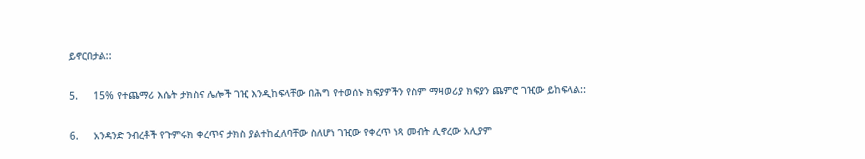ይኖርበታል::

5.     15% የተጨማሪ እሴት ታክስና ሌሎች ገዢ እንዲከፍላቸው በሕግ የተወሰኑ ክፍያዎችን የስም ማዛወሪያ ክፍያን ጨምሮ ገዢው ይከፍላል::

6.     አንዳንድ ንብረቶች የጉምሩክ ቀረጥና ታክስ ያልተከፈለባቸው ስለሆነ ገዢው የቀረጥ ነጻ መብት ሊኖረው አሊያም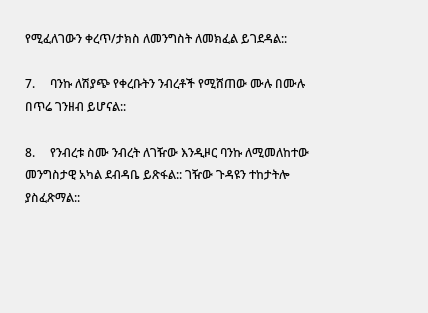የሚፈለገውን ቀረጥ/ታክስ ለመንግስት ለመክፈል ይገደዳል::

7.     ባንኩ ለሽያጭ የቀረቡትን ንብረቶች የሚሸጠው ሙሉ በሙሉ በጥሬ ገንዘብ ይሆናል::

8.     የንብረቱ ስሙ ንብረት ለገዥው እንዲዞር ባንኩ ለሚመለከተው መንግስታዊ አካል ደብዳቤ ይጽፋል:: ገዥው ጉዳዩን ተከታትሎ ያስፈጽማል::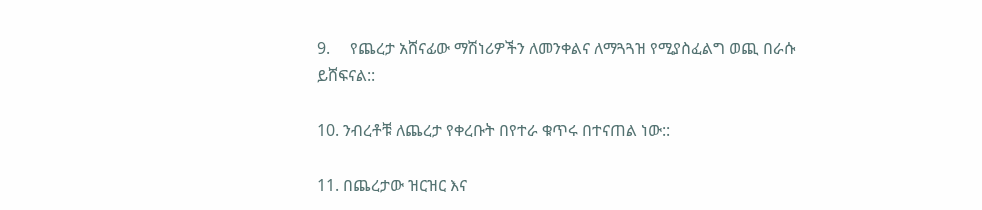9.     የጨረታ አሸናፊው ማሽነሪዎችን ለመንቀልና ለማጓጓዝ የሚያስፈልግ ወጪ በራሱ ይሸፍናል::

10. ንብረቶቹ ለጨረታ የቀረቡት በየተራ ቁጥሩ በተናጠል ነው::

11. በጨረታው ዝርዝር እና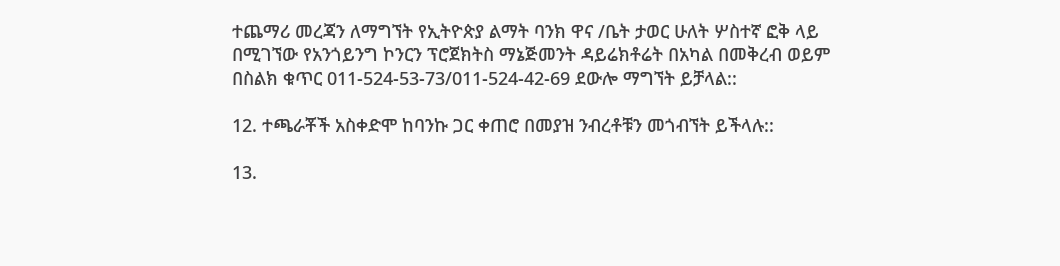ተጨማሪ መረጃን ለማግኘት የኢትዮጵያ ልማት ባንክ ዋና /ቤት ታወር ሁለት ሦስተኛ ፎቅ ላይ በሚገኘው የአንጎይንግ ኮንርን ፕሮጀክትስ ማኔጅመንት ዳይሬክቶሬት በአካል በመቅረብ ወይም በስልክ ቁጥር 011-524-53-73/011-524-42-69 ደውሎ ማግኘት ይቻላል::

12. ተጫራቾች አስቀድሞ ከባንኩ ጋር ቀጠሮ በመያዝ ንብረቶቹን መጎብኘት ይችላሉ::

13.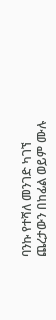ባንኩ የተሻለ መንገድ ካገኘ ጨረታውን በከፊል ወይም ሙሉ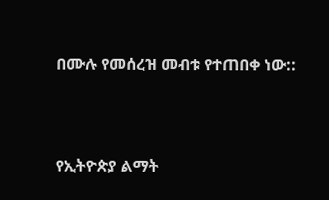በሙሉ የመሰረዝ መብቱ የተጠበቀ ነው::



የኢትዮጵያ ልማት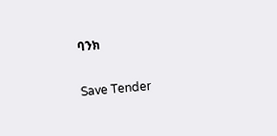ባንክ

Save Tender